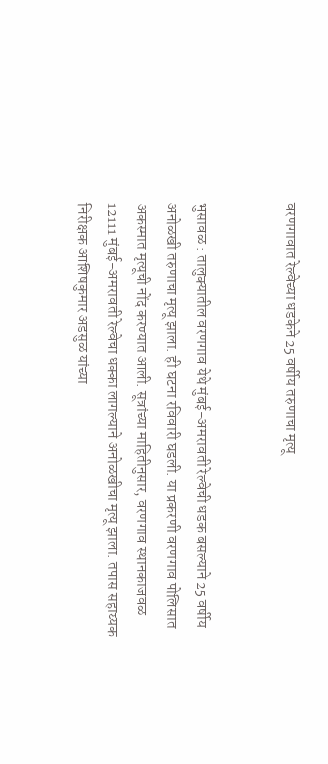वरणगावात रेल्वेच्या धडकेने 25 वर्षीय तरुणाचा मृत्यू


भुसावळ : तालुक्यातील वरणगाव येथे मुंबई-अमरावती रेल्वेची धडक बसल्याने 25 वर्षीय अनोळखी तरुणाचा मृत्यू झाला. ही घटना रविवारी घडली. या प्रकरणी वरणगाव पोलिसात अकस्मात मृत्यूची नोंद करण्यात आली. सूत्रांच्या माहितीनुसार, वरणगाव स्थानकाजवळ 12111 मुंबई-अमरावती रेल्वेचा धक्का लागल्याने अनोळखीचा मृत्यू झाला. तपास सहाय्यक निरीक्षक आशिषकुमार अडसुळ यांच्या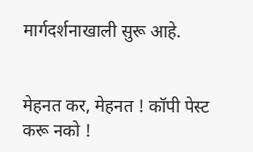मार्गदर्शनाखाली सुरू आहे.


मेहनत कर, मेहनत ! कॉपी पेस्ट करू नको !